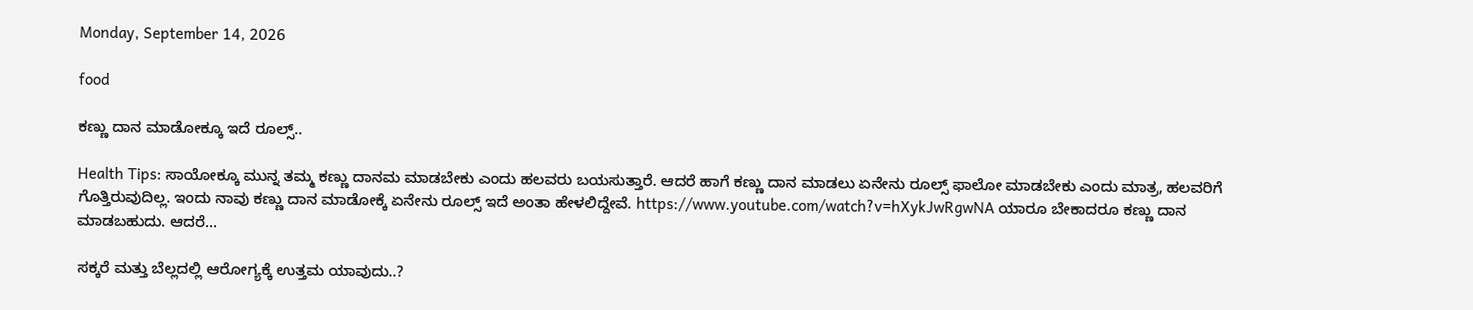Monday, September 14, 2026

food

ಕಣ್ಣು ದಾನ ಮಾಡೋಕ್ಕೂ ಇದೆ ರೂಲ್ಸ್..

Health Tips: ಸಾಯೋಕ್ಕೂ ಮುನ್ನ ತಮ್ಮ ಕಣ್ಣು ದಾನಮ ಮಾಡಬೇಕು ಎಂದು ಹಲವರು ಬಯಸುತ್ತಾರೆ. ಆದರೆ ಹಾಗೆ ಕಣ್ಣು ದಾನ ಮಾಡಲು ಏನೇನು ರೂಲ್ಸ್ ಫಾಲೋ ಮಾಡಬೇಕು ಎಂದು ಮಾತ್ರ, ಹಲವರಿಗೆ ಗೊತ್ತಿರುವುದಿಲ್ಲ. ಇಂದು ನಾವು ಕಣ್ಣು ದಾನ ಮಾಡೋಕ್ಕೆ ಏನೇನು ರೂಲ್ಸ್ ಇದೆ ಅಂತಾ ಹೇಳಲಿದ್ದೇವೆ. https://www.youtube.com/watch?v=hXykJwRgwNA ಯಾರೂ ಬೇಕಾದರೂ ಕಣ್ಣು ದಾನ ಮಾಡಬಹುದು. ಆದರೆ...

ಸಕ್ಕರೆ ಮತ್ತು ಬೆಲ್ಲದಲ್ಲಿ ಆರೋಗ್ಯಕ್ಕೆ ಉತ್ತಮ ಯಾವುದು..?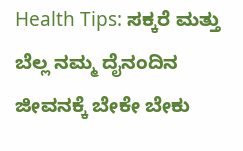Health Tips: ಸಕ್ಕರೆ ಮತ್ತು ಬೆಲ್ಲ ನಮ್ಮ ದೈನಂದಿನ ಜೀವನಕ್ಕೆ ಬೇಕೇ ಬೇಕು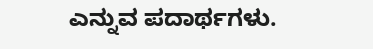ಎನ್ನುವ ಪದಾರ್ಥಗಳು.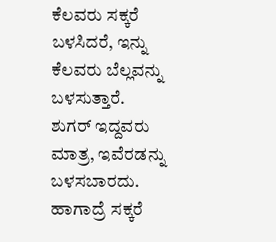ಕೆಲವರು ಸಕ್ಕರೆ ಬಳಸಿದರೆ, ಇನ್ನು ಕೆಲವರು ಬೆಲ್ಲವನ್ನು ಬಳಸುತ್ತಾರೆ. ಶುಗರ್ ಇದ್ದವರು ಮಾತ್ರ, ಇವೆರಡನ್ನು ಬಳಸಬಾರದು. ಹಾಗಾದ್ರೆ ಸಕ್ಕರೆ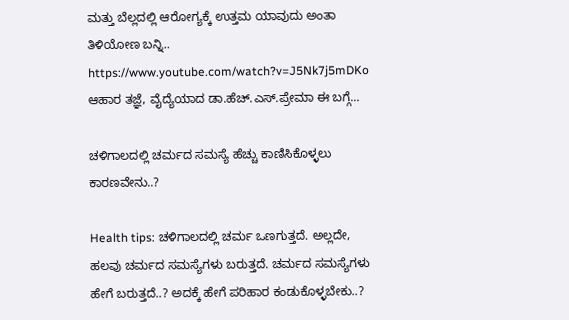ಮತ್ತು ಬೆಲ್ಲದಲ್ಲಿ ಆರೋಗ್ಯಕ್ಕೆ ಉತ್ತಮ ಯಾವುದು ಅಂತಾ ತಿಳಿಯೋಣ ಬನ್ನಿ.. https://www.youtube.com/watch?v=J5Nk7j5mDKo ಆಹಾರ ತಜ್ಞೆ, ವೈದ್ಯೆಯಾದ ಡಾ.ಹೆಚ್.ಎಸ್.ಪ್ರೇಮಾ ಈ ಬಗ್ಗೆ...

ಚಳಿಗಾಲದಲ್ಲಿ ಚರ್ಮದ ಸಮಸ್ಯೆ ಹೆಚ್ಚು ಕಾಣಿಸಿಕೊಳ್ಳಲು ಕಾರಣವೇನು..?

Health tips: ಚಳಿಗಾಲದಲ್ಲಿ ಚರ್ಮ ಒಣಗುತ್ತದೆ. ಅಲ್ಲದೇ, ಹಲವು ಚರ್ಮದ ಸಮಸ್ಯೆಗಳು ಬರುತ್ತದೆ. ಚರ್ಮದ ಸಮಸ್ಯೆಗಳು ಹೇಗೆ ಬರುತ್ತದೆ..? ಅದಕ್ಕೆ ಹೇಗೆ ಪರಿಹಾರ ಕಂಡುಕೊಳ್ಳಬೇಕು..?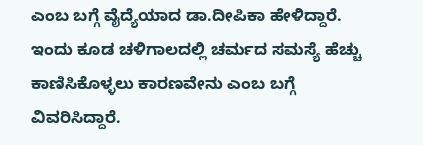ಎಂಬ ಬಗ್ಗೆ ವೈದ್ಯೆಯಾದ ಡಾ.ದೀಪಿಕಾ ಹೇಳಿದ್ದಾರೆ. ಇಂದು ಕೂಡ ಚಳಿಗಾಲದಲ್ಲಿ ಚರ್ಮದ ಸಮಸ್ಯೆ ಹೆಚ್ಚು ಕಾಣಿಸಿಕೊಳ್ಳಲು ಕಾರಣವೇನು ಎಂಬ ಬಗ್ಗೆ ವಿವರಿಸಿದ್ದಾರೆ.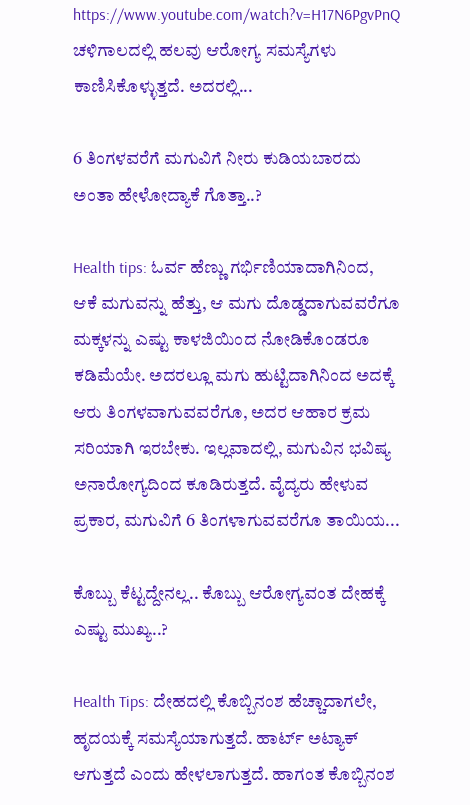https://www.youtube.com/watch?v=H17N6PgvPnQ ಚಳಿಗಾಲದಲ್ಲಿ ಹಲವು ಆರೋಗ್ಯ ಸಮಸ್ಯೆಗಳು ಕಾಣಿಸಿಕೊಳ್ಳುತ್ತದೆ. ಅದರಲ್ಲಿ...

6 ತಿಂಗಳವರೆಗೆ ಮಗುವಿಗೆ ನೀರು ಕುಡಿಯಬಾರದು ಅಂತಾ ಹೇಳೋದ್ಯಾಕೆ ಗೊತ್ತಾ..?

Health tips: ಓರ್ವ ಹೆಣ್ಣು ಗರ್ಭಿಣಿಯಾದಾಗಿನಿಂದ, ಆಕೆ ಮಗುವನ್ನು ಹೆತ್ತು, ಆ ಮಗು ದೊಡ್ಡದಾಗುವವರೆಗೂ ಮಕ್ಕಳನ್ನು ಎಷ್ಟು ಕಾಳಜಿಯಿಂದ ನೋಡಿಕೊಂಡರೂ ಕಡಿಮೆಯೇ. ಅದರಲ್ಲೂ ಮಗು ಹುಟ್ಟಿದಾಗಿನಿಂದ ಅದಕ್ಕೆ ಆರು ತಿಂಗಳವಾಗುವವರೆಗೂ, ಅದರ ಆಹಾರ ಕ್ರಮ ಸರಿಯಾಗಿ ಇರಬೇಕು. ಇಲ್ಲವಾದಲ್ಲಿ, ಮಗುವಿನ ಭವಿಷ್ಯ ಅನಾರೋಗ್ಯದಿಂದ ಕೂಡಿರುತ್ತದೆ. ವೈದ್ಯರು ಹೇಳುವ ಪ್ರಕಾರ, ಮಗುವಿಗೆ 6 ತಿಂಗಳಾಗುವವರೆಗೂ ತಾಯಿಯ...

ಕೊಬ್ಬು ಕೆಟ್ಟದ್ದೇನಲ್ಲ.. ಕೊಬ್ಬು ಆರೋಗ್ಯವಂತ ದೇಹಕ್ಕೆ ಎಷ್ಟು ಮುಖ್ಯ..?

Health Tips: ದೇಹದಲ್ಲಿ ಕೊಬ್ಬಿನಂಶ ಹೆಚ್ಚಾದಾಗಲೇ, ಹೃದಯಕ್ಕೆ ಸಮಸ್ಯೆಯಾಗುತ್ತದೆ. ಹಾರ್ಟ್ ಅಟ್ಯಾಕ್ ಆಗುತ್ತದೆ ಎಂದು ಹೇಳಲಾಗುತ್ತದೆ. ಹಾಗಂತ ಕೊಬ್ಬಿನಂಶ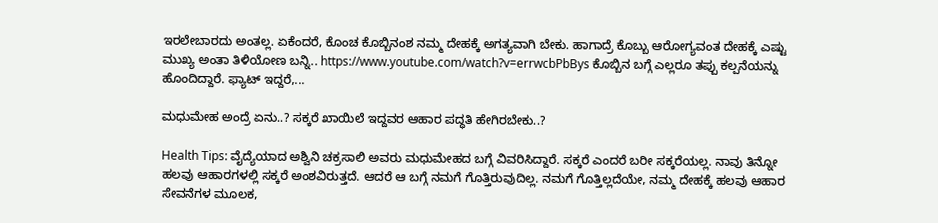ಇರಲೇಬಾರದು ಅಂತಲ್ಲ. ಏಕೆಂದರೆ, ಕೊಂಚ ಕೊಬ್ಬಿನಂಶ ನಮ್ಮ ದೇಹಕ್ಕೆ ಅಗತ್ಯವಾಗಿ ಬೇಕು. ಹಾಗಾದ್ರೆ ಕೊಬ್ಬು ಆರೋಗ್ಯವಂತ ದೇಹಕ್ಕೆ ಎಷ್ಟು ಮುಖ್ಯ ಅಂತಾ ತಿಳಿಯೋಣ ಬನ್ನಿ.. https://www.youtube.com/watch?v=errwcbPbBys ಕೊಬ್ಬಿನ ಬಗ್ಗೆ ಎಲ್ಲರೂ ತಪ್ಪು ಕಲ್ಪನೆಯನ್ನು ಹೊಂದಿದ್ದಾರೆ. ಫ್ಯಾಟ್ ಇದ್ದರೆ,...

ಮಧುಮೇಹ ಅಂದ್ರೆ ಏನು..? ಸಕ್ಕರೆ ಖಾಯಿಲೆ ಇದ್ದವರ ಆಹಾರ ಪದ್ಧತಿ ಹೇಗಿರಬೇಕು..?

Health Tips: ವೈದ್ಯೆಯಾದ ಅಶ್ವಿನಿ ಚಕ್ರಸಾಲಿ ಅವರು ಮಧುಮೇಹದ ಬಗ್ಗೆ ವಿವರಿಸಿದ್ದಾರೆ. ಸಕ್ಕರೆ ಎಂದರೆ ಬರೀ ಸಕ್ಕರೆಯಲ್ಲ. ನಾವು ತಿನ್ನೋ ಹಲವು ಆಹಾರಗಳಲ್ಲಿ ಸಕ್ಕರೆ ಅಂಶವಿರುತ್ತದೆ. ಆದರೆ ಆ ಬಗ್ಗೆ ನಮಗೆ ಗೊತ್ತಿರುವುದಿಲ್ಲ. ನಮಗೆ ಗೊತ್ತಿಲ್ಲದೆಯೇ, ನಮ್ಮ ದೇಹಕ್ಕೆ ಹಲವು ಆಹಾರ ಸೇವನೆಗಳ ಮೂಲಕ,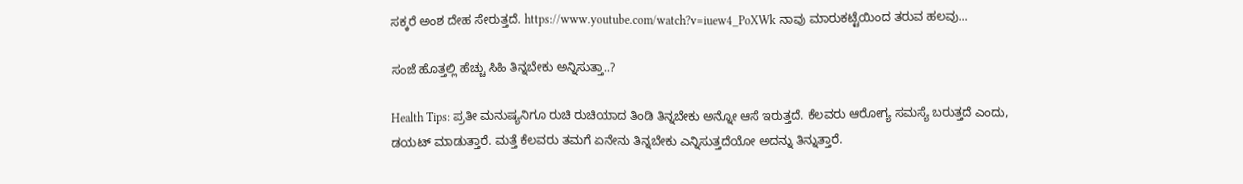ಸಕ್ಕರೆ ಅಂಶ ದೇಹ ಸೇರುತ್ತದೆ. https://www.youtube.com/watch?v=iuew4_PoXWk ನಾವು ಮಾರುಕಟ್ಟೆಯಿಂದ ತರುವ ಹಲವು...

ಸಂಜೆ ಹೊತ್ತಲ್ಲಿ ಹೆಚ್ಚು ಸಿಹಿ ತಿನ್ನಬೇಕು ಅನ್ನಿಸುತ್ತಾ..?

Health Tips: ಪ್ರತೀ ಮನುಷ್ಯನಿಗೂ ರುಚಿ ರುಚಿಯಾದ ತಿಂಡಿ ತಿನ್ನಬೇಕು ಅನ್ನೋ ಆಸೆ ಇರುತ್ತದೆ. ಕೆಲವರು ಆರೋಗ್ಯ ಸಮಸ್ಯೆ ಬರುತ್ತದೆ ಎಂದು, ಡಯಟ್ ಮಾಡುತ್ತಾರೆ. ಮತ್ತೆ ಕೆಲವರು ತಮಗೆ ಏನೇನು ತಿನ್ನಬೇಕು ಎನ್ನಿಸುತ್ತದೆಯೋ ಅದನ್ನು ತಿನ್ನುತ್ತಾರೆ.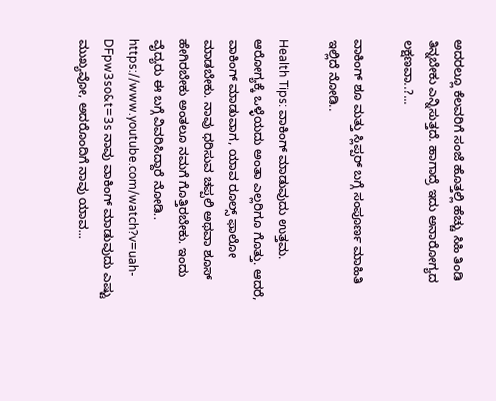ಅದರಲ್ಲೂ ಕೆಲವರಿಗೆ ಸಂಜೆ ಹೊತ್ತಲ್ಲಿ ಹೆಚ್ಚು ಸಿಹಿ ತಿಂಡಿ ತಿನ್ನಬೇಕು ಎನ್ನಿಸುತ್ತದೆ. ಹಾಗಾದ್ರೆ ಇದು ಅನಾರೋಗ್ಯದ ಲಕ್ಷಣವಾ..?...

ವಾಕಿಂಗ್ ಶೂ ಮತ್ತು ಸ್ಲಿಪ್ಪರ್ ಬಗ್ಗೆ ಸಂಪೂರ್ಣ ಮಾಹಿತಿ ಇಲ್ಲಿದೆ ನೋಡಿ..

Health Tips: ವಾಕಿಂಗ್ ಮಾಡುವುದು ಉತ್ತಮ. ಆರೋಗ್ಯಕ್ಕೆ ಒಳ್ಳೆಯದು ಅಂತಾ ಎಲ್ಲರಿಗೂ ಗೊತ್ತು. ಆದರೆ, ವಾಕಿಂಗ್ ಮಾಡುವಾಗ, ಯಾವ ರೂಲ್ಸ್ ಫಾಲೋ ಮಾಡಬೇಕು. ನಾವು ಧರಿಸುವ ಚಪ್ಪಲಿ ಅಥವಾ ಶೂಸ್ ಹೇಗಿರಬೇಕು ಅಂತಲೂ ನಮಗೆ ಗೊತ್ತಿರಬೇಕು. ಇಂದು ವೈದ್ಯರು ಈ ಬಗ್ಗೆ ವಿವರಿಸಿದ್ದಾರೆ ನೋಡಿ.. https://www.youtube.com/watch?v=uah-DFpw3so&t=3s ನಾವು ವಾಕಿಂಗ್‌ ಮಾಡುವುದು ಎಷ್ಟು ಮುಖ್ಯವೋ, ಅದರೊಂದಿಗೆ ನಾವು ಯಾವ...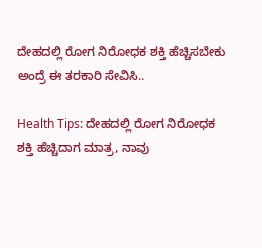ದೇಹದಲ್ಲಿ ರೋಗ ನಿರೋಧಕ ಶಕ್ತಿ ಹೆಚ್ಚಿಸಬೇಕು ಅಂದ್ರೆ ಈ ತರಕಾರಿ ಸೇವಿಸಿ..

Health Tips: ದೇಹದಲ್ಲಿ ರೋಗ ನಿರೋಧಕ ಶಕ್ತಿ ಹೆಚ್ಚಿದಾಗ ಮಾತ್ರ, ನಾವು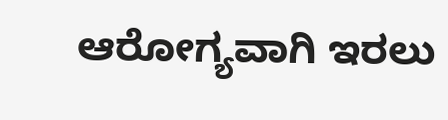ಆರೋಗ್ಯವಾಗಿ ಇರಲು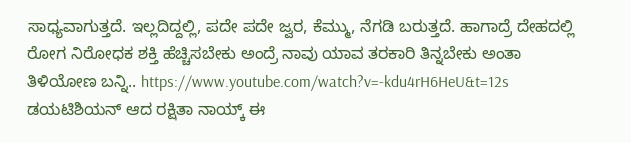ಸಾಧ್ಯವಾಗುತ್ತದೆ. ಇಲ್ಲದಿದ್ದಲ್ಲಿ, ಪದೇ ಪದೇ ಜ್ವರ, ಕೆಮ್ಮು, ನೆಗಡಿ ಬರುತ್ತದೆ. ಹಾಗಾದ್ರೆ ದೇಹದಲ್ಲಿ ರೋಗ ನಿರೋಧಕ ಶಕ್ತಿ ಹೆಚ್ಚಿಸಬೇಕು ಅಂದ್ರೆ ನಾವು ಯಾವ ತರಕಾರಿ ತಿನ್ನಬೇಕು ಅಂತಾ ತಿಳಿಯೋಣ ಬನ್ನಿ.. https://www.youtube.com/watch?v=-kdu4rH6HeU&t=12s ಡಯಟಿಶಿಯನ್ ಆದ ರಕ್ಷಿತಾ ನಾಯ್ಕ್ ಈ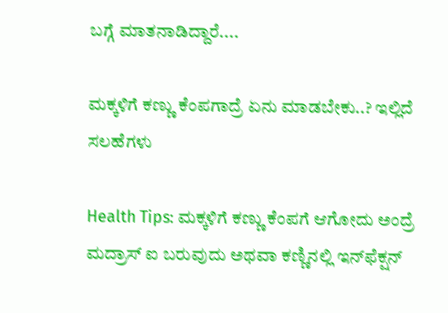ಬಗ್ಗೆ ಮಾತನಾಡಿದ್ದಾರೆ....

ಮಕ್ಕಳಿಗೆ ಕಣ್ಣು ಕೆಂಪಗಾದ್ರೆ ಏನು ಮಾಡಬೇಕು..? ಇಲ್ಲಿದೆ ಸಲಹೆಗಳು

Health Tips: ಮಕ್ಕಳಿಗೆ ಕಣ್ಣು ಕೆಂಪಗೆ ಆಗೋದು ಅಂದ್ರೆ ಮದ್ರಾಸ್ ಐ ಬರುವುದು ಅಥವಾ ಕಣ್ಣಿನಲ್ಲಿ ಇನ್‌ಫೆಕ್ಷನ್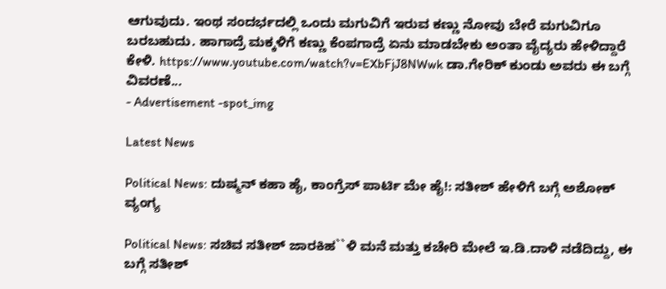ಆಗುವುದು. ಇಂಥ ಸಂದರ್ಭದಲ್ಲಿ ಒಂದು ಮಗುವಿಗೆ ಇರುವ ಕಣ್ಣು ನೋವು ಬೇರೆ ಮಗುವಿಗೂ ಬರಬಹುದು. ಹಾಗಾದ್ರೆ ಮಕ್ಕಳಿಗೆ ಕಣ್ಣು ಕೆಂಪಗಾದ್ರೆ ಏನು ಮಾಡಬೇಕು ಅಂತಾ ವೈದ್ಯರು ಹೇಳಿದ್ದಾರೆ ಕೇಳಿ. https://www.youtube.com/watch?v=EXbFjJ8NWwk ಡಾ.ಗೇರಿಕ್ ಕುಂಡು ಅವರು ಈ ಬಗ್ಗೆ ವಿವರಣೆ...
- Advertisement -spot_img

Latest News

Political News: ದುಷ್ಮನ್ ಕಹಾ ಹೈ, ಕಾಂಗ್ರೆಸ್ ಪಾರ್ಟಿ ಮೇ ಹೈ!: ಸತೀಶ್ ಹೇಳಿಗೆ ಬಗ್ಗೆ ಅಶೋಕ್ ವ್ಯಂಗ್ಯ

Political News: ಸಚಿವ ಸತೀಶ್ ಜಾರಕಿಹ``ಳಿ ಮನೆ ಮತ್ತು ಕಚೇರಿ ಮೇಲೆ ಇ.ಡಿ.ದಾಳಿ ನಡೆದಿದ್ದು, ಈ ಬಗ್ಗೆ ಸತೀಶ್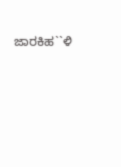ಜಾರಕಿಹ``ಳಿ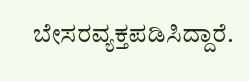ಬೇಸರವ್ಯಕ್ತಪಡಿಸಿದ್ದಾರೆ.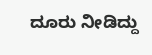ದೂರು ನೀಡಿದ್ದು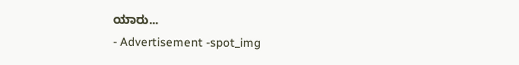ಯಾರು...
- Advertisement -spot_img